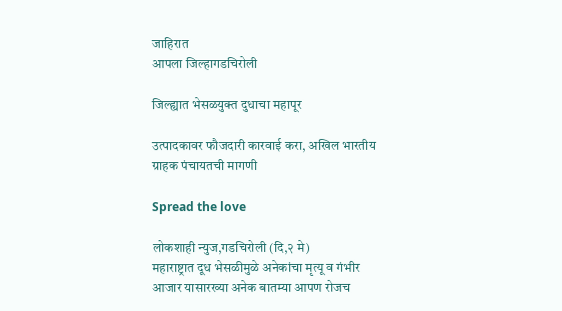जाहिरात
आपला जिल्हागडचिरोली

जिल्ह्यात भेसळयुक्त दुधाचा महापूर

उत्पादकावर फौजदारी कारवाई करा, अखिल भारतीय ग्राहक पंचायतची मागणी

Spread the love

लोकशाही न्युज,गडचिरोली (दि,२ मे)
महाराष्ट्रात दूध भेसळीमुळे अनेकांचा मृत्यू व गंभीर आजार यासारख्या अनेक बातम्या आपण रोजच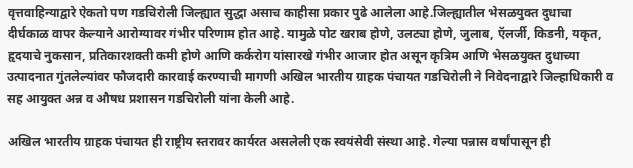वृत्तवाहिन्याद्वारे ऐकतो पण गडचिरोली जिल्ह्यात सुद्धा असाच काहीसा प्रकार पुढे आलेला आहे.जिल्ह्यातील भेसळयुक्त दुधाचा दीर्घकाळ वापर केल्याने आरोग्यावर गंभीर परिणाम होत आहे. यामुळे पोट खराब होणे, उलट्या होणे, जुलाब, ऍलर्जी, किडनी, यकृत, हृदयाचे नुकसान, प्रतिकारशक्ती कमी होणे आणि कर्करोग यांसारखे गंभीर आजार होत असून कृत्रिम आणि भेसळयुक्त दुधाच्या उत्पादनात गुंतलेल्यांवर फौजदारी कारवाई करण्याची मागणी अखिल भारतीय ग्राहक पंचायत गडचिरोली ने निवेदनाद्वारे जिल्हाधिकारी व सह आयुक्त अन्न व औषध प्रशासन गडचिरोली यांना केली आहे.

अखिल भारतीय ग्राहक पंचायत ही राष्ट्रीय स्तरावर कार्यरत असलेली एक स्वयंसेवी संस्था आहे. गेल्या पन्नास वर्षांपासून ही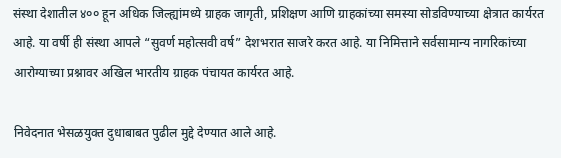संस्था देशातील ४०० हून अधिक जिल्ह्यांमध्ये ग्राहक जागृती, प्रशिक्षण आणि ग्राहकांच्या समस्या सोडविण्याच्या क्षेत्रात कार्यरत आहे. या वर्षी ही संस्था आपले “सुवर्ण महोत्सवी वर्ष” देशभरात साजरे करत आहे. या निमित्ताने सर्वसामान्य नागरिकांच्या आरोग्याच्या प्रश्नावर अखिल भारतीय ग्राहक पंचायत कार्यरत आहे.

निवेदनात भेसळयुक्त दुधाबाबत पुढील मुद्दे देण्यात आले आहे.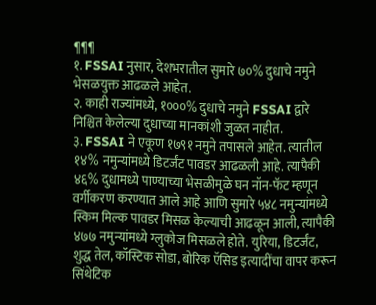¶¶¶
१. FSSAI नुसार, देशभरातील सुमारे ७०% दुधाचे नमुने भेसळयुक्त आढळले आहेत.
२. काही राज्यांमध्ये, १०००% दुधाचे नमुने FSSAI द्वारे निश्चित केलेल्या दुधाच्या मानकांशी जुळत नाहीत.
३. FSSAI ने एकूण १७९१ नमुने तपासले आहेत. त्यातील १४% नमुन्यांमध्ये डिटर्जंट पावडर आढळली आहे. त्यापैकी ४६% दुधामध्ये पाण्याच्या भेसळीमुळे घन नॉन-फॅट म्हणून वर्गीकरण करण्यात आले आहे आणि सुमारे ५४८ नमुन्यांमध्ये स्किम मिल्क पावडर मिसळ केल्याची आढळून आली, त्यापैकी ४७७ नमुन्यांमध्ये ग्लुकोज मिसळले होते. युरिया, डिटर्जंट, शुद्ध तेल, कॉस्टिक सोडा, बोरिक ऍसिड इत्यादींचा वापर करून सिंथेटिक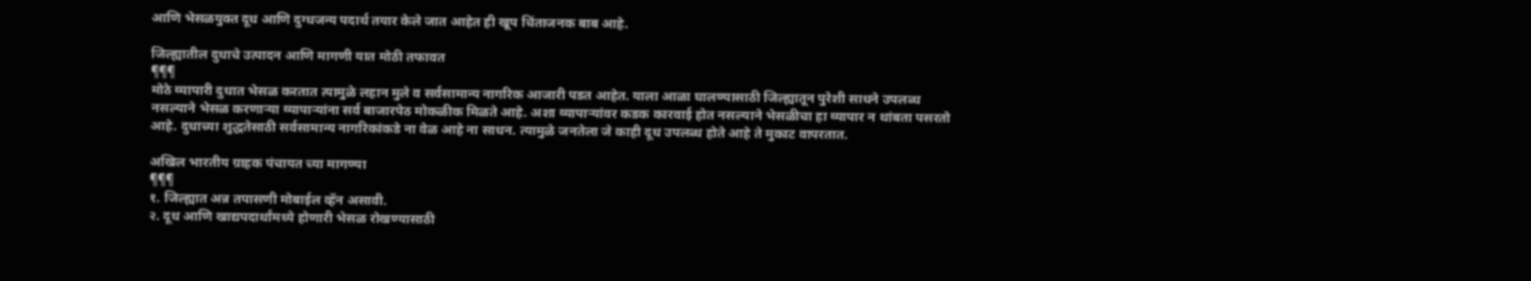आणि भेसळयुक्त दूध आणि दुग्धजन्य पदार्थ तयार केले जात आहेत ही खूप चिंताजनक बाब आहे.

जिल्ह्यातील दुधाचे उत्पादन आणि मागणी यात मोठी तफावत
¶¶¶
मोठे व्यापारी दुधात भेसळ करतात त्यामुळे लहान मुले व सर्वसामान्य नागरिक आजारी पडत आहेत. याला आळा घालण्यासाठी जिल्ह्यातून पुरेशी साधने उपलब्ध नसल्याने भेसळ करणाऱ्या व्यापाऱ्यांना सर्व बाजारपेठ मोकळीक मिळते आहे. अशा व्यापाऱ्यांवर कडक कारवाई होत नसल्याने भेसळीचा हा व्यापार न थांबता पसरतो आहे. दुधाच्या शुद्धतेसाठी सर्वसामान्य नागरिकांकडे ना वेळ आहे ना साधन. त्यामुळे जनतेला जे काही दूध उपलब्ध होते आहे ते मुकाट वापरतात.

अखिल भारतीय ग्राहक पंचायत च्या मागण्या
¶¶¶
१. जिल्ह्यात अन्न तपासणी मोबाईल व्हॅन असावी.
२. दूध आणि खाद्यपदार्थांमध्ये होणारी भेसळ रोखण्यासाठी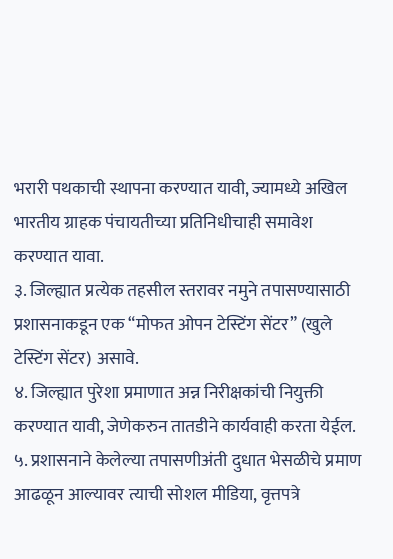भरारी पथकाची स्थापना करण्यात यावी, ज्यामध्ये अखिल भारतीय ग्राहक पंचायतीच्या प्रतिनिधीचाही समावेश करण्यात यावा.
३. जिल्ह्यात प्रत्येक तहसील स्तरावर नमुने तपासण्यासाठी प्रशासनाकडून एक “मोफत ओपन टेस्टिंग सेंटर” (खुले टेस्टिंग सेंटर) असावे.
४. जिल्ह्यात पुरेशा प्रमाणात अन्न निरीक्षकांची नियुक्ती करण्यात यावी, जेणेकरुन तातडीने कार्यवाही करता येईल.
५. प्रशासनाने केलेल्या तपासणीअंती दुधात भेसळीचे प्रमाण आढळून आल्यावर त्याची सोशल मीडिया, वृत्तपत्रे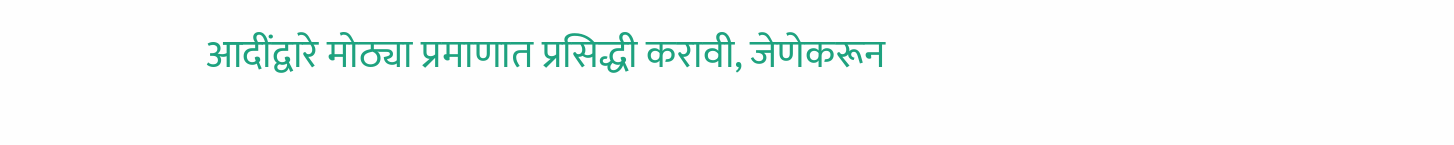आदींद्वारे मोठ्या प्रमाणात प्रसिद्धी करावी, जेणेकरून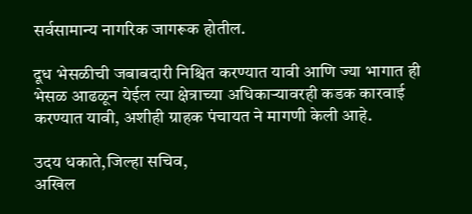सर्वसामान्य नागरिक जागरूक होतील.

दूध भेसळीची जबाबदारी निश्चित करण्यात यावी आणि ज्या भागात ही भेसळ आढळून येईल त्या क्षेत्राच्या अधिकाऱ्यावरही कडक कारवाई करण्यात यावी, अशीही ग्राहक पंचायत ने मागणी केली आहे.

उदय धकाते,जिल्हा सचिव,
अखिल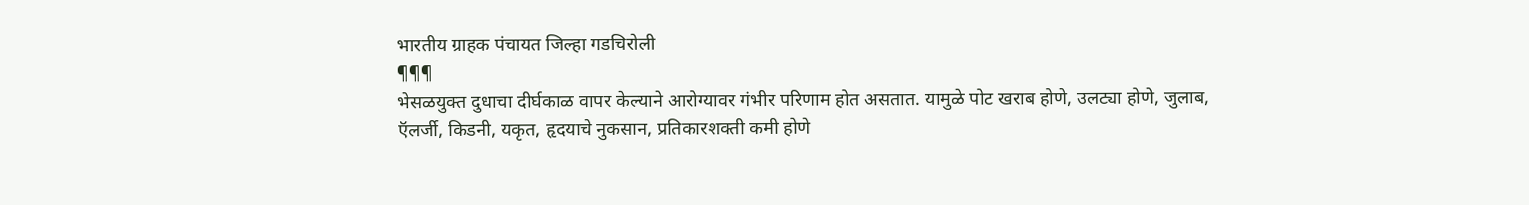भारतीय ग्राहक पंचायत जिल्हा गडचिरोली
¶¶¶
भेसळयुक्त दुधाचा दीर्घकाळ वापर केल्याने आरोग्यावर गंभीर परिणाम होत असतात. यामुळे पोट खराब होणे, उलट्या होणे, जुलाब, ऍलर्जी, किडनी, यकृत, हृदयाचे नुकसान, प्रतिकारशक्ती कमी होणे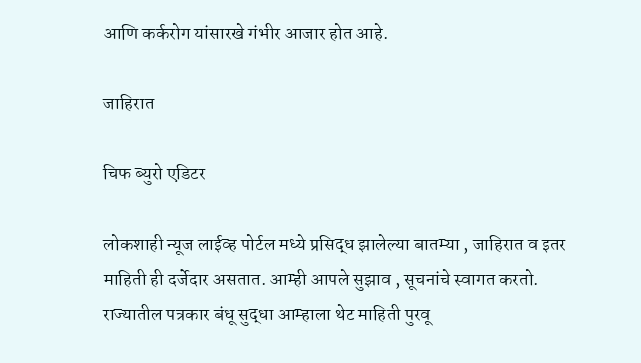आणि कर्करोग यांसारखे गंभीर आजार होत आहे.

जाहिरात

चिफ ब्युरो एडिटर

लोकशाही न्यूज लाईव्ह पोर्टल मध्ये प्रसिद्ध झालेल्या बातम्या , जाहिरात व इतर माहिती ही दर्जेदार असतात. आम्ही आपले सुझाव , सूचनांचे स्वागत करतो. राज्यातील पत्रकार बंधू सुद्धा आम्हाला थेट माहिती पुरवू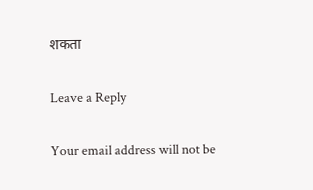शकता

Leave a Reply

Your email address will not be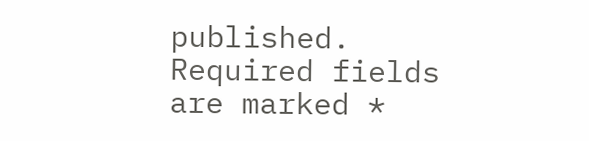published. Required fields are marked *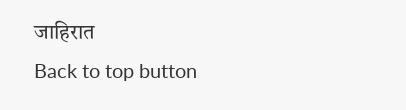जाहिरात
Back to top button